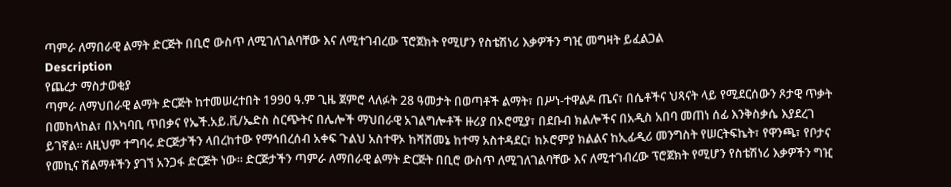ጣምራ ለማበራዊ ልማት ድርጅት በቢሮ ውስጥ ለሚገለገልባቸው እና ለሚተገብረው ፕሮጀክት የሚሆን የስቴሽነሪ እቃዎችን ግዢ መግዛት ይፈልጋል
Description
የጨረታ ማስታወቂያ
ጣምራ ለማህበራዊ ልማት ድርጅት ከተመሠረተበት 1990 ዓ.ም ጊዜ ጀምሮ ላለፉት 28 ዓመታት በወጣቶች ልማት፣ በሥነ-ተዋልዶ ጤና፣ በሴቶችና ህጻናት ላይ የሚደርሰውን ጾታዊ ጥቃት በመከላከል፣ በአካባቢ ጥበቃና የኤች.አይ.ቪ/ኤድስ ስርጭትና በሌሎች ማህበራዊ አገልግሎቶች ዙሪያ በኦሮሚያ፣ በደቡብ ክልሎችና በአዲስ አበባ መጠነ ሰፊ እንቅስቃሴ እያደረገ ይገኛል፡፡ ለዚህም ተግባሩ ድርጅታችን ላበረከተው የማኅበረሰብ አቀፍ ጉልህ አስተዋኦ ከሻሸመኔ ከተማ አስተዳደር፣ ከኦሮምያ ክልልና ከኢፊዲሪ መንግስት የሠርትፍኬት፣ የዋንጫ፣ የቦታና የመኪና ሽልማቶችን ያገኘ አንጋፋ ድርጅት ነው፡፡ ድርጅታችን ጣምራ ለማበራዊ ልማት ድርጅት በቢሮ ውስጥ ለሚገለገልባቸው እና ለሚተገብረው ፕሮጀክት የሚሆን የስቴሽነሪ እቃዎችን ግዢ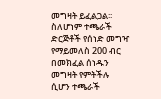መግዛት ይፈልጋል፡፡ ስለሆነም ተጫራች ድርጅቶች የሰነድ መግዣ የማይመለስ 200 ብር በመክፈል ሰነዱን መግዛት የምትችሉ ሲሆን ተጫራች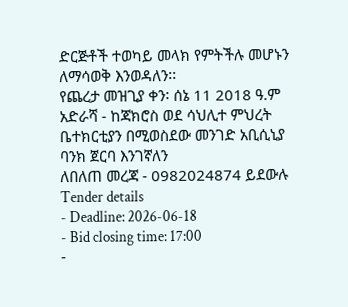ድርጅቶች ተወካይ መላክ የምትችሉ መሆኑን ለማሳወቅ እንወዳለን፡፡
የጨረታ መዝጊያ ቀን፡ ሰኔ 11 2018 ዓ.ም
አድራሻ - ከጃክሮስ ወደ ሳህሊተ ምህረት ቤተክርቲያን በሚወስደው መንገድ አቢሲኒያ ባንክ ጀርባ እንገኛለን
ለበለጠ መረጃ - 0982024874 ይደውሉ
Tender details
- Deadline: 2026-06-18
- Bid closing time: 17:00
-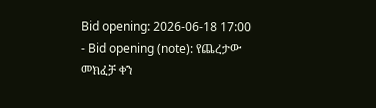Bid opening: 2026-06-18 17:00
- Bid opening (note): የጨረታው መክፈቻ ቀን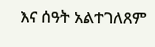እና ሰዓት አልተገለጸም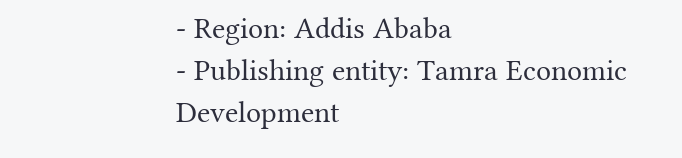- Region: Addis Ababa
- Publishing entity: Tamra Economic Development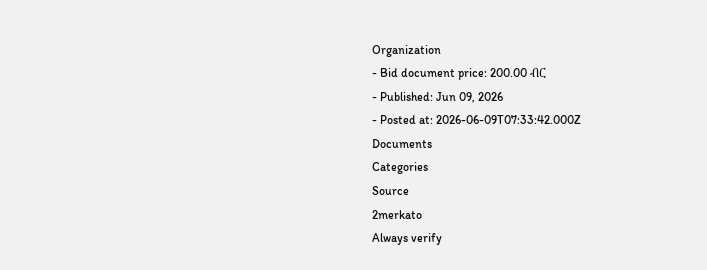Organization
- Bid document price: 200.00 ብር
- Published: Jun 09, 2026
- Posted at: 2026-06-09T07:33:42.000Z
Documents
Categories
Source
2merkato
Always verify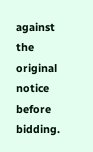against the original notice before bidding.